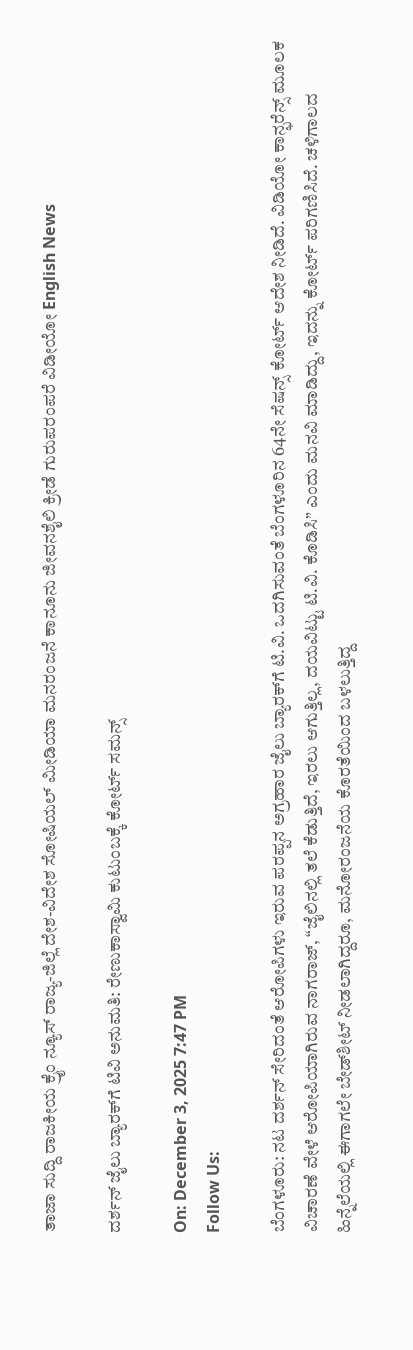ತಾಜಾ ಸುದ್ದಿ ರಾಜಕೀಯ ಕ್ರೈಂ ನ್ಯೂಸ್ ರಾಜ್ಯ-ಜಿಲ್ಲೆ ದೇಶ-ವಿದೇಶ ಸೋಷಿಯಲ್ ಮೀಡಿಯಾ ಮನರಂಜನೆ ಕಾನೂನು ಜೀವನಶೈಲಿ ಕ್ರೀಡೆ ಗುರುಪರಂಪರೆ ವಿಡೀಯೋ English News

ದರ್ಶನ್ ಜೈಲು ಬ್ಯಾರಕ್‌ಗೆ ಟಿವಿ ಅನುಮತಿ: ರೇಣುಕಾಸ್ವಾಮಿ ಕುಟುಂಬಕ್ಕೆ ಕೋರ್ಟ್ ಸಮನ್ಸ್

On: December 3, 2025 7:47 PM
Follow Us:

ಬೆಂಗಳೂರು: ನಟ ದರ್ಶನ್ ಸೇರಿದಂತೆ ಆರೋಪಿಗಳು ಇರುವ ಪರಪ್ಪನ ಅಗ್ರಹಾರ ಜೈಲು ಬ್ಯಾರಕ್‌ಗೆ ಟಿ.ವಿ. ಒದಗಿಸುವಂತೆ ಬೆಂಗಳೂರಿನ 64ನೇ ಸೆಷನ್ಸ್ ಕೋರ್ಟ್ ಆದೇಶ ನೀಡಿದೆ. ವಿಡಿಯೋ ಕಾನ್ಫರೆನ್ಸ್ ಮೂಲಕ ವಿಚಾರಣೆ ವೇಳೆ ಆರೋಪಿಯಾಗಿರುವ ನಾಗರಾಜ್, “ಜೈಲಿನಲ್ಲಿ ತಲೆ ಕೆಡುತ್ತಿದೆ, ಇರಲು ಆಗುತ್ತಿಲ್ಲ, ದಯವಿಟ್ಟು ಟಿ.ವಿ. ಕೊಡಿಸಿ” ಎಂದು ಮನವಿ ಮಾಡಿದ್ದು, ಇದನ್ನು ಕೋರ್ಟ್ ಪರಿಗಣಿಸಿದೆ. ಚಳಿಗಾಲದ ಹಿನ್ನೆಲೆಯಲ್ಲಿ ಈಗಾಗಲೇ ಬೇಡ್‌ಶೀಟ್ ನೀಡಲಾಗಿದ್ದರೂ, ಮನೋರಂಜನೆಯ ಕೊರತೆಯಿಂದ ಬಳಲುತ್ತಿದ್ದ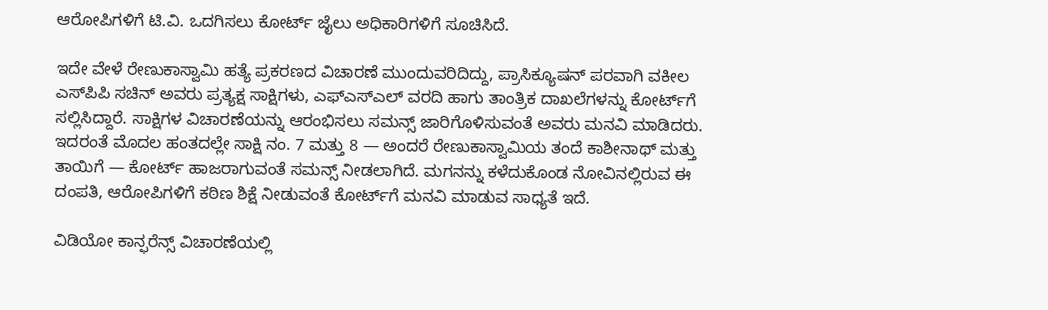ಆರೋಪಿಗಳಿಗೆ ಟಿ.ವಿ. ಒದಗಿಸಲು ಕೋರ್ಟ್ ಜೈಲು ಅಧಿಕಾರಿಗಳಿಗೆ ಸೂಚಿಸಿದೆ.

ಇದೇ ವೇಳೆ ರೇಣುಕಾಸ್ವಾಮಿ ಹತ್ಯೆ ಪ್ರಕರಣದ ವಿಚಾರಣೆ ಮುಂದುವರಿದಿದ್ದು, ಪ್ರಾಸಿಕ್ಯೂಷನ್ ಪರವಾಗಿ ವಕೀಲ ಎಸ್‌ಪಿಪಿ ಸಚಿನ್ ಅವರು ಪ್ರತ್ಯಕ್ಷ ಸಾಕ್ಷಿಗಳು, ಎಫ್‌ಎಸ್‌ಎಲ್ ವರದಿ ಹಾಗು ತಾಂತ್ರಿಕ ದಾಖಲೆಗಳನ್ನು ಕೋರ್ಟ್‌ಗೆ ಸಲ್ಲಿಸಿದ್ದಾರೆ. ಸಾಕ್ಷಿಗಳ ವಿಚಾರಣೆಯನ್ನು ಆರಂಭಿಸಲು ಸಮನ್ಸ್ ಜಾರಿಗೊಳಿಸುವಂತೆ ಅವರು ಮನವಿ ಮಾಡಿದರು. ಇದರಂತೆ ಮೊದಲ ಹಂತದಲ್ಲೇ ಸಾಕ್ಷಿ ನಂ. 7 ಮತ್ತು 8 — ಅಂದರೆ ರೇಣುಕಾಸ್ವಾಮಿಯ ತಂದೆ ಕಾಶೀನಾಥ್ ಮತ್ತು ತಾಯಿಗೆ — ಕೋರ್ಟ್ ಹಾಜರಾಗುವಂತೆ ಸಮನ್ಸ್ ನೀಡಲಾಗಿದೆ. ಮಗನನ್ನು ಕಳೆದುಕೊಂಡ ನೋವಿನಲ್ಲಿರುವ ಈ ದಂಪತಿ, ಆರೋಪಿಗಳಿಗೆ ಕಠಿಣ ಶಿಕ್ಷೆ ನೀಡುವಂತೆ ಕೋರ್ಟ್‌ಗೆ ಮನವಿ ಮಾಡುವ ಸಾಧ್ಯತೆ ಇದೆ.

ವಿಡಿಯೋ ಕಾನ್ಫರೆನ್ಸ್ ವಿಚಾರಣೆಯಲ್ಲಿ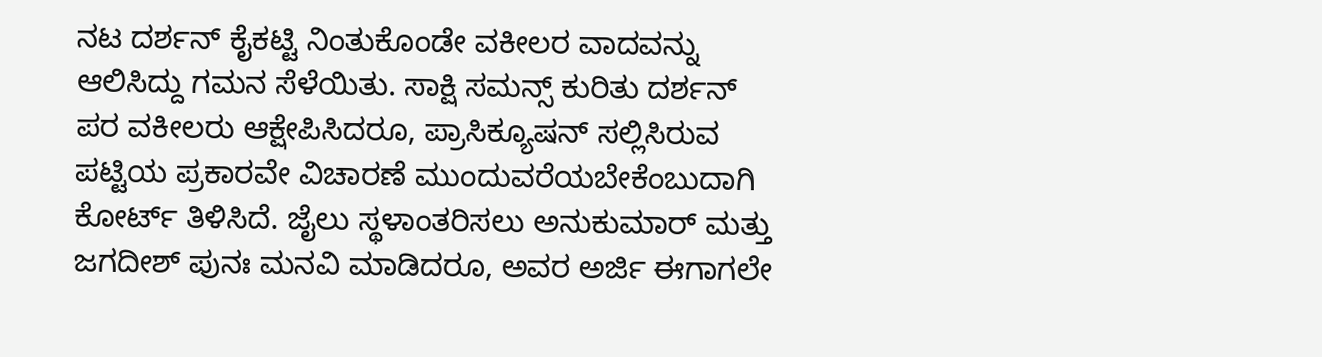ನಟ ದರ್ಶನ್ ಕೈಕಟ್ಟಿ ನಿಂತುಕೊಂಡೇ ವಕೀಲರ ವಾದವನ್ನು ಆಲಿಸಿದ್ದು ಗಮನ ಸೆಳೆಯಿತು. ಸಾಕ್ಷಿ ಸಮನ್ಸ್ ಕುರಿತು ದರ್ಶನ್ ಪರ ವಕೀಲರು ಆಕ್ಷೇಪಿಸಿದರೂ, ಪ್ರಾಸಿಕ್ಯೂಷನ್ ಸಲ್ಲಿಸಿರುವ ಪಟ್ಟಿಯ ಪ್ರಕಾರವೇ ವಿಚಾರಣೆ ಮುಂದುವರೆಯಬೇಕೆಂಬುದಾಗಿ ಕೋರ್ಟ್ ತಿಳಿಸಿದೆ. ಜೈಲು ಸ್ಥಳಾಂತರಿಸಲು ಅನುಕುಮಾರ್ ಮತ್ತು ಜಗದೀಶ್ ಪುನಃ ಮನವಿ ಮಾಡಿದರೂ, ಅವರ ಅರ್ಜಿ ಈಗಾಗಲೇ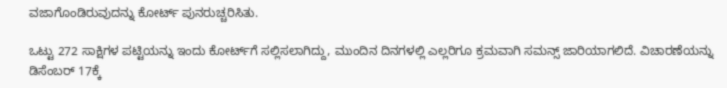ವಜಾಗೊಂಡಿರುವುದನ್ನು ಕೋರ್ಟ್ ಪುನರುಚ್ಚರಿಸಿತು.

ಒಟ್ಟು 272 ಸಾಕ್ಷಿಗಳ ಪಟ್ಟಿಯನ್ನು ಇಂದು ಕೋರ್ಟ್‌ಗೆ ಸಲ್ಲಿಸಲಾಗಿದ್ದು, ಮುಂದಿನ ದಿನಗಳಲ್ಲಿ ಎಲ್ಲರಿಗೂ ಕ್ರಮವಾಗಿ ಸಮನ್ಸ್ ಜಾರಿಯಾಗಲಿದೆ. ವಿಚಾರಣೆಯನ್ನು ಡಿಸೆಂಬರ್ 17ಕ್ಕೆ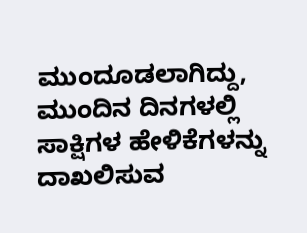ಮುಂದೂಡಲಾಗಿದ್ದು, ಮುಂದಿನ ದಿನಗಳಲ್ಲಿ ಸಾಕ್ಷಿಗಳ ಹೇಳಿಕೆಗಳನ್ನು ದಾಖಲಿಸುವ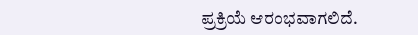ಪ್ರಕ್ರಿಯೆ ಆರಂಭವಾಗಲಿದೆ.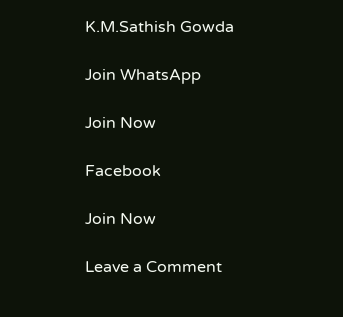K.M.Sathish Gowda

Join WhatsApp

Join Now

Facebook

Join Now

Leave a Comment